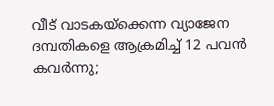വീട് വാടകയ്ക്കെന്ന വ്യാജേന ദമ്പതികളെ ആക്രമിച്ച് 12 പവൻ കവർന്നു;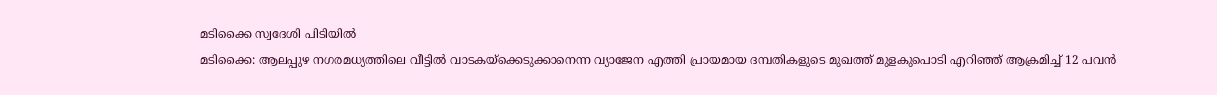മടിക്കൈ സ്വദേശി പിടിയിൽ
മടിക്കൈ: ആലപ്പുഴ നഗരമധ്യത്തിലെ വീട്ടിൽ വാടകയ്ക്കെടുക്കാനെന്ന വ്യാജേന എത്തി പ്രായമായ ദമ്പതികളുടെ മുഖത്ത് മുളകുപൊടി എറിഞ്ഞ് ആക്രമിച്ച് 12 പവൻ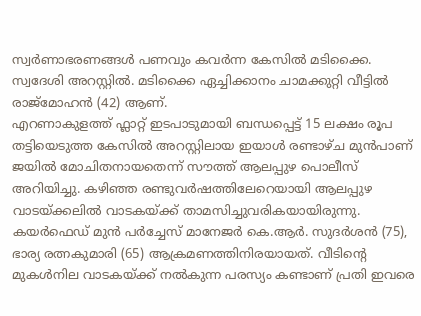സ്വർണാഭരണങ്ങൾ പണവും കവർന്ന കേസിൽ മടിക്കൈ. സ്വദേശി അറസ്റ്റിൽ. മടിക്കൈ ഏച്ചിക്കാനം ചാമക്കുറ്റി വീട്ടിൽ രാജ്മോഹൻ (42) ആണ്.
എറണാകുളത്ത് ഫ്ലാറ്റ് ഇടപാടുമായി ബന്ധപ്പെട്ട് 15 ലക്ഷം രൂപ തട്ടിയെടുത്ത കേസിൽ അറസ്റ്റിലായ ഇയാൾ രണ്ടാഴ്ച മുൻപാണ് ജയിൽ മോചിതനായതെന്ന് സൗത്ത് ആലപ്പുഴ പൊലീസ് അറിയിച്ചു. കഴിഞ്ഞ രണ്ടുവർഷത്തിലേറെയായി ആലപ്പുഴ വാടയ്ക്കലിൽ വാടകയ്ക്ക് താമസിച്ചുവരികയായിരുന്നു.
കയർഫെഡ് മുൻ പർച്ചേസ് മാനേജർ കെ.ആർ. സുദർശൻ (75), ഭാര്യ രത്നകുമാരി (65) ആക്രമണത്തിനിരയായത്. വീടിൻ്റെ മുകൾനില വാടകയ്ക്ക് നൽകുന്ന പരസ്യം കണ്ടാണ് പ്രതി ഇവരെ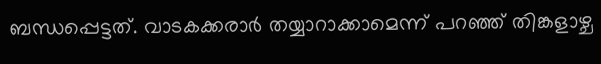ബന്ധപ്പെട്ടത്. വാടകക്കരാർ തയ്യാറാക്കാമെന്ന് പറഞ്ഞ് തിങ്കളാഴ്ച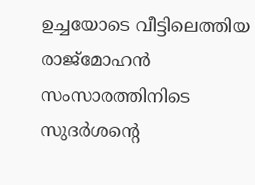ഉച്ചയോടെ വീട്ടിലെത്തിയ രാജ്മോഹൻ സംസാരത്തിനിടെ സുദർശൻ്റെ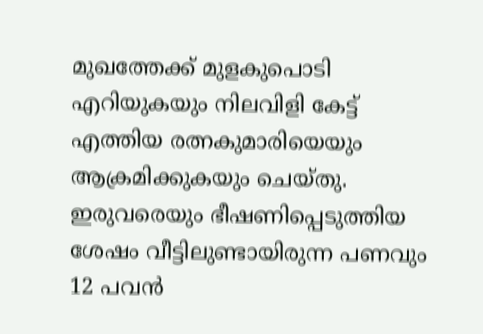മുഖത്തേക്ക് മുളകുപൊടി എറിയുകയും നിലവിളി കേട്ട് എത്തിയ രത്നകുമാരിയെയും ആക്രമിക്കുകയും ചെയ്തു.
ഇരുവരെയും ഭീഷണിപ്പെടുത്തിയ ശേഷം വീട്ടിലുണ്ടായിരുന്ന പണവും 12 പവൻ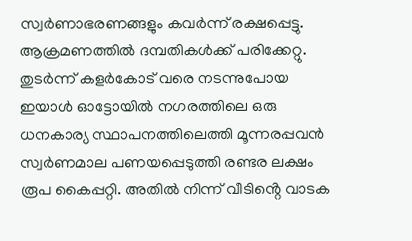സ്വർണാഭരണങ്ങളും കവർന്ന് രക്ഷപ്പെട്ടു. ആക്രമണത്തിൽ ദമ്പതികൾക്ക് പരിക്കേറ്റു.
തുടർന്ന് കളർകോട് വരെ നടന്നുപോയ ഇയാൾ ഓട്ടോയിൽ നഗരത്തിലെ ഒരു ധനകാര്യ സ്ഥാപനത്തിലെത്തി മൂന്നരപ്പവൻ സ്വർണമാല പണയപ്പെടുത്തി രണ്ടര ലക്ഷം രൂപ കൈപ്പറ്റി. അതിൽ നിന്ന് വീടിൻ്റെ വാടക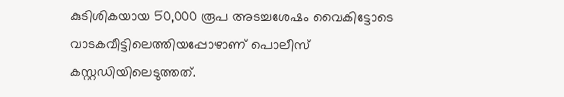കുടിശികയായ 50,000 രൂപ അടച്ചശേഷം വൈകിട്ടോടെ വാടകവീട്ടിലെത്തിയപ്പോഴാണ് പൊലീസ് കസ്റ്റഡിയിലെടുത്തത്.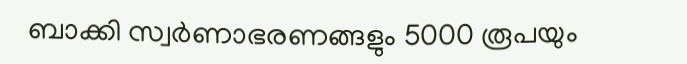ബാക്കി സ്വർണാഭരണങ്ങളും 5000 രൂപയും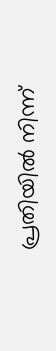പ്രതിയിൽ നിന്ന്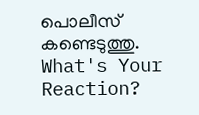പൊലീസ് കണ്ടെടുത്തു.
What's Your Reaction?